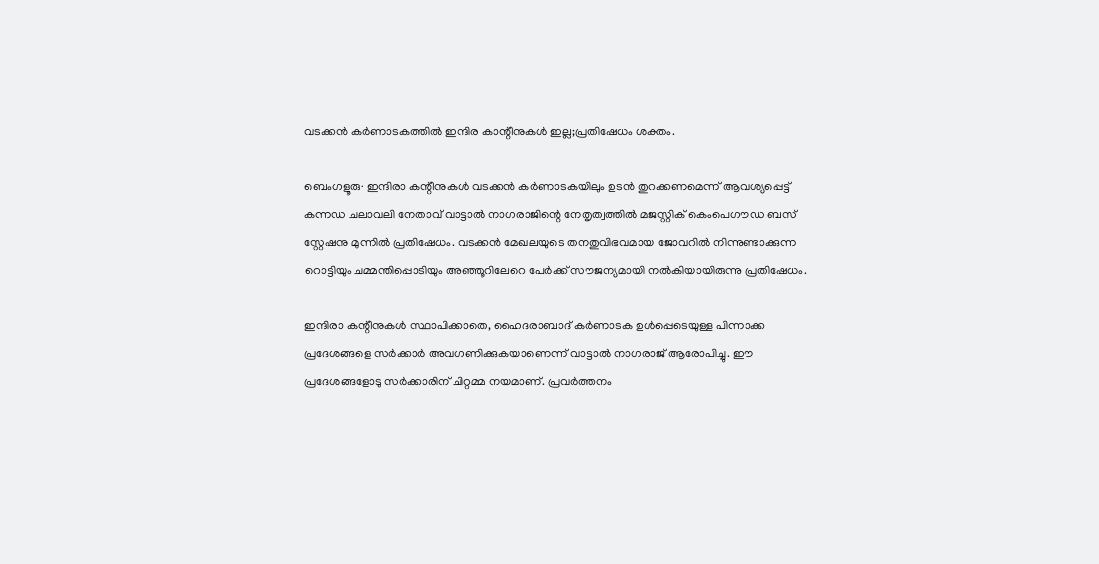വടക്കന്‍ കര്‍ണാടകത്തില്‍ ഇന്ദിര കാന്റീനുകള്‍ ഇല്ല;പ്രതിഷേധം ശക്തം.

ബെംഗളൂരു∙ ഇന്ദിരാ കന്റീനുകൾ വടക്കൻ കർണാടകയിലും ഉടൻ തുറക്കണമെന്ന് ആവശ്യപ്പെട്ട് കന്നഡ ചലാവലി നേതാവ് വാട്ടാൽ നാഗരാജിന്റെ നേതൃത്വത്തിൽ മജസ്റ്റിക് കെംപെഗൗഡ ബസ് സ്റ്റേഷനു മുന്നിൽ പ്രതിഷേധം. വടക്കൻ മേഖലയുടെ തനതുവിഭവമായ ജോവറിൽ നിന്നുണ്ടാക്കുന്ന റൊട്ടിയും ചമ്മന്തിപ്പൊടിയും അഞ്ഞൂറിലേറെ പേർക്ക് സൗജന്യമായി നൽകിയായിരുന്നു പ്രതിഷേധം.

ഇന്ദിരാ കന്റീനുകൾ സ്ഥാപിക്കാതെ, ഹൈദരാബാദ് കർണാടക ഉൾപ്പെടെയുള്ള പിന്നാക്ക പ്രദേശങ്ങളെ സർക്കാർ അവഗണിക്കുകയാണെന്ന് വാട്ടാൽ നാഗരാജ് ആരോപിച്ചു. ഈ പ്രദേശങ്ങളോടു സർക്കാരിന് ചിറ്റമ്മ നയമാണ്. പ്രവർത്തനം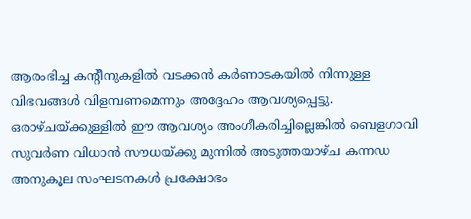ആരംഭിച്ച കന്റീനുകളിൽ വടക്കൻ കർണാടകയിൽ നിന്നുള്ള വിഭവങ്ങൾ വിളമ്പണമെന്നും അദ്ദേഹം ആവശ്യപ്പെട്ടു. ഒരാഴ്ചയ്ക്കുള്ളിൽ ഈ ആവശ്യം അംഗീകരിച്ചില്ലെങ്കിൽ ബെളഗാവി സുവർണ വിധാൻ സൗധയ്ക്കു മുന്നിൽ അടുത്തയാഴ്ച കന്നഡ അനുകൂല സംഘടനകൾ പ്രക്ഷോഭം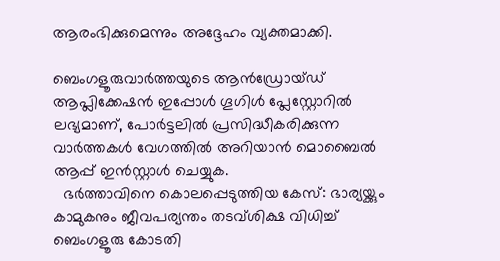ആരംഭിക്കുമെന്നും അദ്ദേഹം വ്യക്തമാക്കി.

ബെംഗളൂരുവാർത്തയുടെ ആൻഡ്രോയ്ഡ് ആപ്ലിക്കേഷൻ ഇപ്പോൾ ഗൂഗിൾ പ്ലേസ്റ്റോറിൽ ലഭ്യമാണ്, പോർട്ടലിൽ പ്രസിദ്ധീകരിക്കുന്ന വാർത്തകൾ വേഗത്തിൽ അറിയാൻ മൊബൈൽ ആപ്പ് ഇൻസ്റ്റാൾ ചെയ്യുക.
  ഭർത്താവിനെ കൊലപ്പെടുത്തിയ കേസ്: ഭാര്യയ്ക്കും കാമുകനും ജീവപര്യന്തം തടവ്ശിക്ഷ വിധിച്ച് ബെംഗളൂരു കോടതി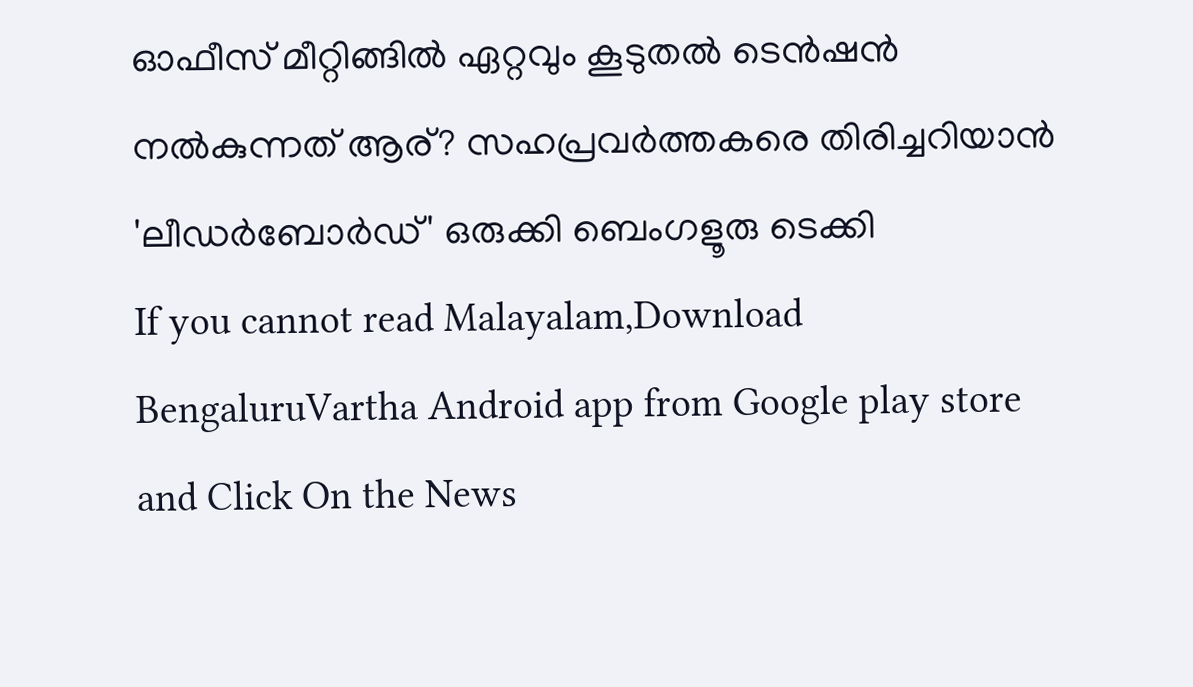ഓഫീസ് മീറ്റിങ്ങിൽ ഏറ്റവും കൂടുതൽ ടെൻഷൻ നൽകുന്നത് ആര്? സഹപ്രവർത്തകരെ തിരിച്ചറിയാൻ 'ലീഡർബോർഡ്' ഒരുക്കി ബെംഗളൂരു ടെക്കി
If you cannot read Malayalam,Download BengaluruVartha Android app from Google play store and Click On the News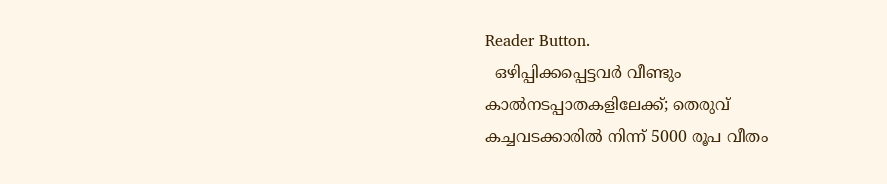Reader Button.
  ഒഴിപ്പിക്കപ്പെട്ടവർ വീണ്ടും കാൽനടപ്പാതകളിലേക്ക്; തെരുവ് കച്ചവടക്കാരിൽ നിന്ന് 5000 രൂപ വീതം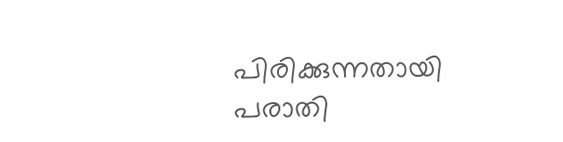പിരിക്കുന്നതായി പരാതി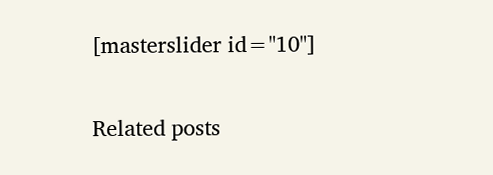[masterslider id="10"]

Related posts